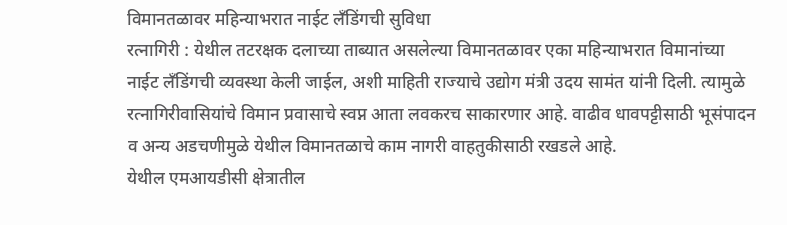विमानतळावर महिन्याभरात नाईट लँडिंगची सुविधा
रत्नागिरी : येथील तटरक्षक दलाच्या ताब्यात असलेल्या विमानतळावर एका महिन्याभरात विमानांच्या नाईट लँडिंगची व्यवस्था केली जाईल, अशी माहिती राज्याचे उद्योग मंत्री उदय सामंत यांनी दिली. त्यामुळे रत्नागिरीवासियांचे विमान प्रवासाचे स्वप्न आता लवकरच साकारणार आहे. वाढीव धावपट्टीसाठी भूसंपादन व अन्य अडचणीमुळे येथील विमानतळाचे काम नागरी वाहतुकीसाठी रखडले आहे.
येथील एमआयडीसी क्षेत्रातील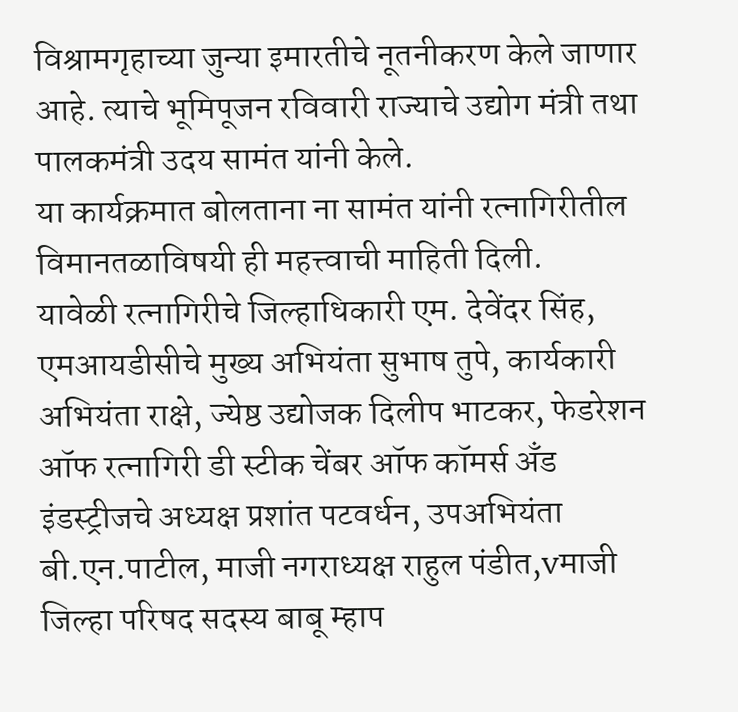विश्रामगृहाच्या जुन्या इमारतीचे नूतनीकरण केले जाणार आहे. त्याचे भूमिपूजन रविवारी राज्याचे उद्योग मंत्री तथा पालकमंत्री उदय सामंत यांनी केले.
या कार्यक्रमात बोलताना ना सामंत यांनी रत्नागिरीतील विमानतळाविषयी ही महत्त्वाची माहिती दिली.
यावेळी रत्नागिरीचे जिल्हाधिकारी एम. देवेंदर सिंह, एमआयडीसीचे मुख्य अभियंता सुभाष तुपे, कार्यकारी अभियंता राक्षे, ज्येष्ठ उद्योजक दिलीप भाटकर, फेडरेशन ऑफ रत्नागिरी डी स्टीक चेंबर ऑफ कॉमर्स अँड इंडस्ट्रीजचे अध्यक्ष प्रशांत पटवर्धन, उपअभियंता बी.एन.पाटील, माजी नगराध्यक्ष राहुल पंडीत,vमाजी जिल्हा परिषद सदस्य बाबू म्हाप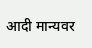आदी मान्यवर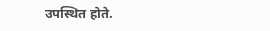उपस्थित होते.